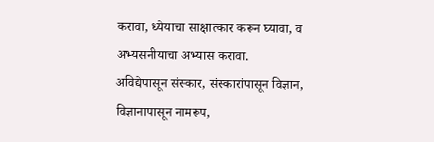करावा, ध्येयाचा साक्षात्कार करून घ्यावा, व अभ्यसनीयाचा अभ्यास करावा.
अविद्येपासून संस्कार, संस्कारांपासून विज्ञान, विज्ञानापासून नामरूप,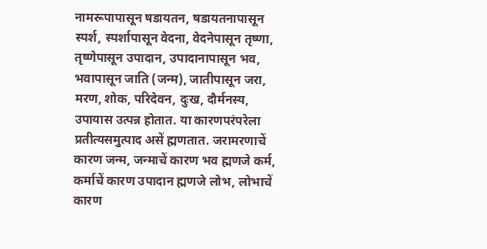नामरूपापासून षडायतन, षडायतनापासून स्पर्श, स्पर्शापासून वेदना, वेदनेपासून तृष्णा, तृष्णेपासून उपादान, उपादानापासून भव, भवापासून जाति (जन्म), जातीपासून जरा, मरण, शोक, परिदेवन, दुःख, दौर्मनस्य, उपायास उत्पन्न होतात. या कारणपरंपरेला प्रतीत्यसमुत्पाद असें ह्मणतात. जरामरणाचें कारण जन्म, जन्माचें कारण भव ह्मणजे कर्म, कर्माचें कारण उपादान ह्मणजे लोभ, लोभाचें कारण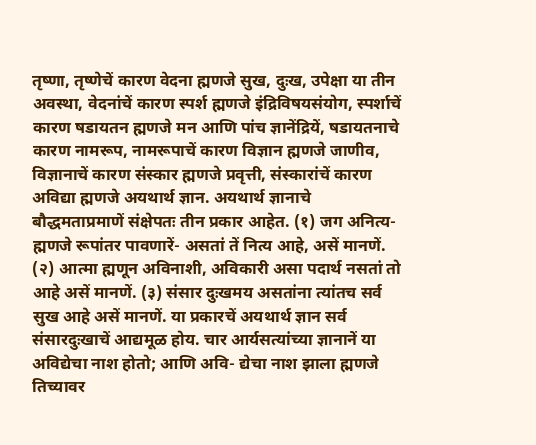तृष्णा, तृष्णेचें कारण वेदना ह्मणजे सुख, दुःख, उपेक्षा या तीन अवस्था, वेदनांचें कारण स्पर्श ह्मणजे इंद्रिविषयसंयोग, स्पर्शाचें कारण षडायतन ह्मणजे मन आणि पांच ज्ञानेंद्रियें, षडायतनाचे कारण नामरूप, नामरूपाचें कारण विज्ञान ह्मणजे जाणीव, विज्ञानाचें कारण संस्कार ह्मणजे प्रवृत्ती, संस्कारांचें कारण अविद्या ह्मणजे अयथार्थ ज्ञान. अयथार्थ ज्ञानाचे बौद्धमताप्रमाणें संक्षेपतः तीन प्रकार आहेत. (१) जग अनित्य- ह्मणजे रूपांतर पावणारें- असतां तें नित्य आहे, असें मानणें. (२) आत्मा ह्मणून अविनाशी, अविकारी असा पदार्थ नसतां तो आहे असें मानणें. (३) संसार दुःखमय असतांना त्यांतच सर्व सुख आहे असें मानणें. या प्रकारचें अयथार्थ ज्ञान सर्व संसारदुःखाचें आद्यमूळ होय. चार आर्यसत्यांच्या ज्ञानानें या अविद्येचा नाश होतो; आणि अवि- द्येचा नाश झाला ह्मणजे तिच्यावर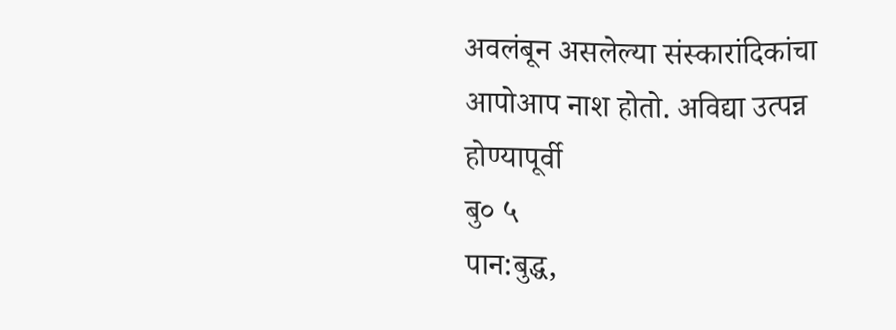अवलंबून असलेल्या संस्कारांदिकांचा आपोआप नाश होतो. अविद्या उत्पन्न होण्यापूर्वी
बु० ५
पान:बुद्ध,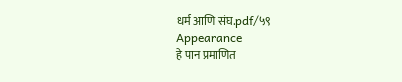धर्म आणि संघ.pdf/५९
Appearance
हे पान प्रमाणित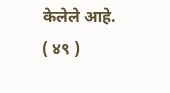केलेले आहे.
( ४९ )